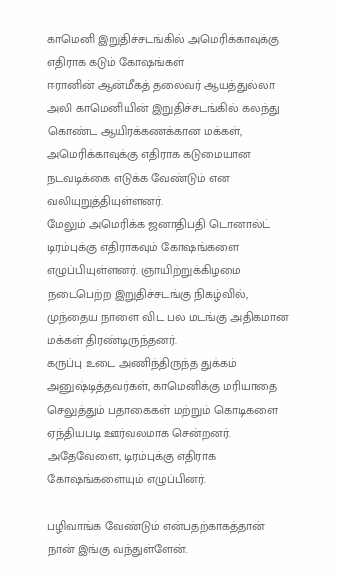காமெனி இறுதிச்சடங்கில் அமெரிக்காவுக்கு எதிராக கடும் கோஷங்கள்
ஈரானின் ஆன்மீகத் தலைவர் ஆயத்துல்லா அலி காமெனியின் இறுதிச்சடங்கில் கலந்து கொண்ட ஆயிரக்கணக்கான மக்கள், அமெரிக்காவுக்கு எதிராக கடுமையான நடவடிக்கை எடுக்க வேண்டும் என வலியுறுத்தியுள்ளனர்.
மேலும் அமெரிக்க ஜனாதிபதி டொனால்ட் டிரம்புக்கு எதிராகவும் கோஷங்களை எழுப்பியுள்ளனர். ஞாயிற்றுக்கிழமை நடைபெற்ற இறுதிச்சடங்கு நிகழ்வில், முந்தைய நாளை விட பல மடங்கு அதிகமான மக்கள் திரண்டிருந்தனர்.
கருப்பு உடை அணிந்திருந்த துக்கம் அனுஷ்டித்தவர்கள், காமெனிக்கு மரியாதை செலுத்தும் பதாகைகள் மற்றும் கொடிகளை ஏந்தியபடி ஊர்வலமாக சென்றனர். அதேவேளை, டிரம்புக்கு எதிராக கோஷங்களையும் எழுப்பினர்.

பழிவாங்க வேண்டும் என்பதற்காகத்தான் நான் இங்கு வந்துள்ளேன்.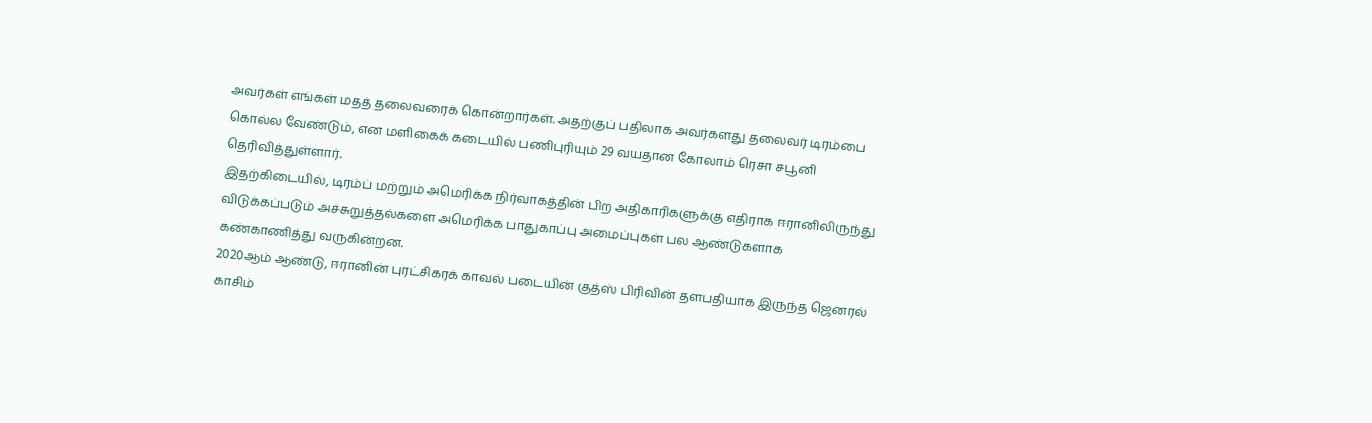அவர்கள் எங்கள் மதத் தலைவரைக் கொன்றார்கள். அதற்குப் பதிலாக அவர்களது தலைவர் டிரம்பை கொல்ல வேண்டும், என மளிகைக் கடையில் பணிபுரியும் 29 வயதான கோலாம் ரெசா சபூனி தெரிவித்துள்ளார்.
இதற்கிடையில், டிரம்ப் மற்றும் அமெரிக்க நிர்வாகத்தின் பிற அதிகாரிகளுக்கு எதிராக ஈரானிலிருந்து விடுக்கப்படும் அச்சுறுத்தல்களை அமெரிக்க பாதுகாப்பு அமைப்புகள் பல ஆண்டுகளாக கண்காணித்து வருகின்றன.
2020ஆம் ஆண்டு, ஈரானின் புரட்சிகரக் காவல் படையின் குத்ஸ் பிரிவின் தளபதியாக இருந்த ஜெனரல் காசிம்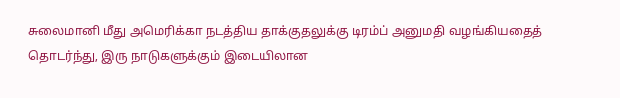சுலைமானி மீது அமெரிக்கா நடத்திய தாக்குதலுக்கு டிரம்ப் அனுமதி வழங்கியதைத் தொடர்ந்து, இரு நாடுகளுக்கும் இடையிலான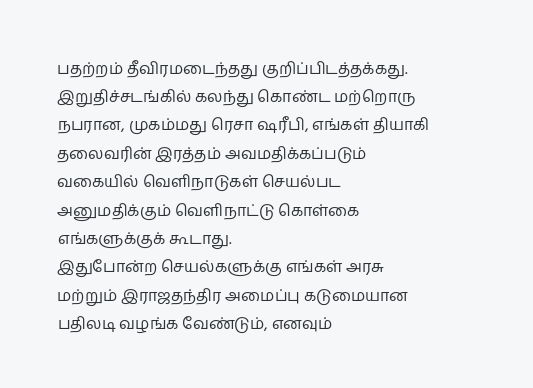பதற்றம் தீவிரமடைந்தது குறிப்பிடத்தக்கது.
இறுதிச்சடங்கில் கலந்து கொண்ட மற்றொரு நபரான, முகம்மது ரெசா ஷரீபி, எங்கள் தியாகி தலைவரின் இரத்தம் அவமதிக்கப்படும் வகையில் வெளிநாடுகள் செயல்பட அனுமதிக்கும் வெளிநாட்டு கொள்கை எங்களுக்குக் கூடாது.
இதுபோன்ற செயல்களுக்கு எங்கள் அரசு மற்றும் இராஜதந்திர அமைப்பு கடுமையான பதிலடி வழங்க வேண்டும், எனவும்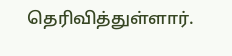தெரிவித்துள்ளார்.